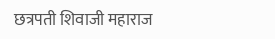छत्रपती शिवाजी महाराज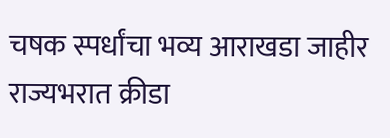चषक स्पर्धांचा भव्य आराखडा जाहीर
राज्यभरात क्रीडा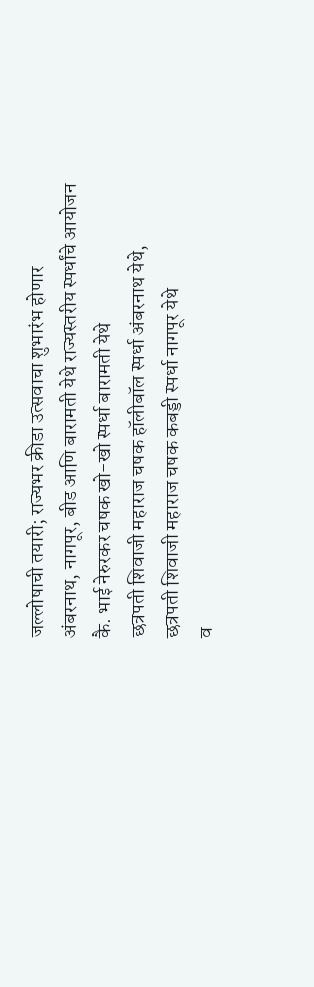जल्लोषाची तयारी; राज्यभर क्रीडा उत्सवाचा शुभारंभ होणार
अंबरनाथ, नागपूर, बीड आणि बारामती येथे राज्यस्तरीय स्पर्धांचे आयोजन
कै. भाई नेरुरकर चषक खो-खो स्पर्धा बारामती येथे
छत्रपती शिवाजी महाराज चषक हॉलीबॉल स्पर्धा अंबरनाथ येथे,
छत्रपती शिवाजी महाराज चषक कबड्डी स्पर्धा नागपूर येथे
व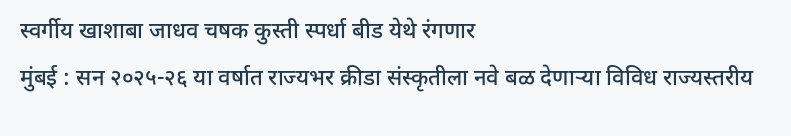स्वर्गीय खाशाबा जाधव चषक कुस्ती स्पर्धा बीड येथे रंगणार
मुंबई : सन २०२५-२६ या वर्षात राज्यभर क्रीडा संस्कृतीला नवे बळ देणाऱ्या विविध राज्यस्तरीय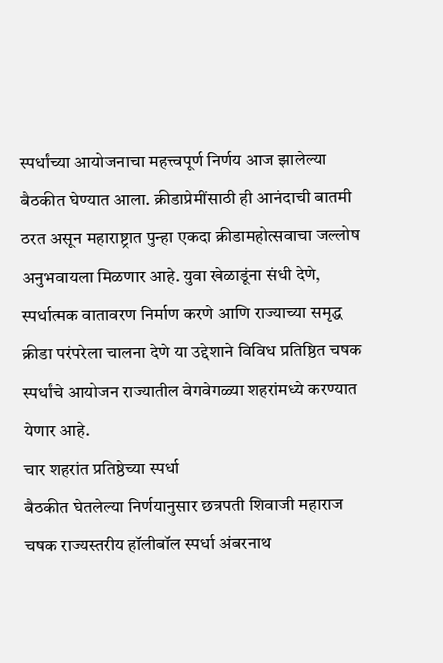स्पर्धांच्या आयोजनाचा महत्त्वपूर्ण निर्णय आज झालेल्या बैठकीत घेण्यात आला. क्रीडाप्रेमींसाठी ही आनंदाची बातमी ठरत असून महाराष्ट्रात पुन्हा एकदा क्रीडामहोत्सवाचा जल्लोष अनुभवायला मिळणार आहे. युवा खेळाडूंना संधी देणे, स्पर्धात्मक वातावरण निर्माण करणे आणि राज्याच्या समृद्ध क्रीडा परंपरेला चालना देणे या उद्देशाने विविध प्रतिष्ठित चषक स्पर्धांचे आयोजन राज्यातील वेगवेगळ्या शहरांमध्ये करण्यात येणार आहे.
चार शहरांत प्रतिष्ठेच्या स्पर्धा
बैठकीत घेतलेल्या निर्णयानुसार छत्रपती शिवाजी महाराज चषक राज्यस्तरीय हॉलीबॉल स्पर्धा अंबरनाथ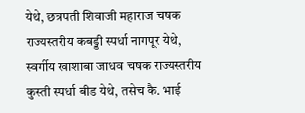येथे, छत्रपती शिवाजी महाराज चषक राज्यस्तरीय कबड्डी स्पर्धा नागपूर येथे, स्वर्गीय खाशाबा जाधव चषक राज्यस्तरीय कुस्ती स्पर्धा बीड येथे, तसेच कै. भाई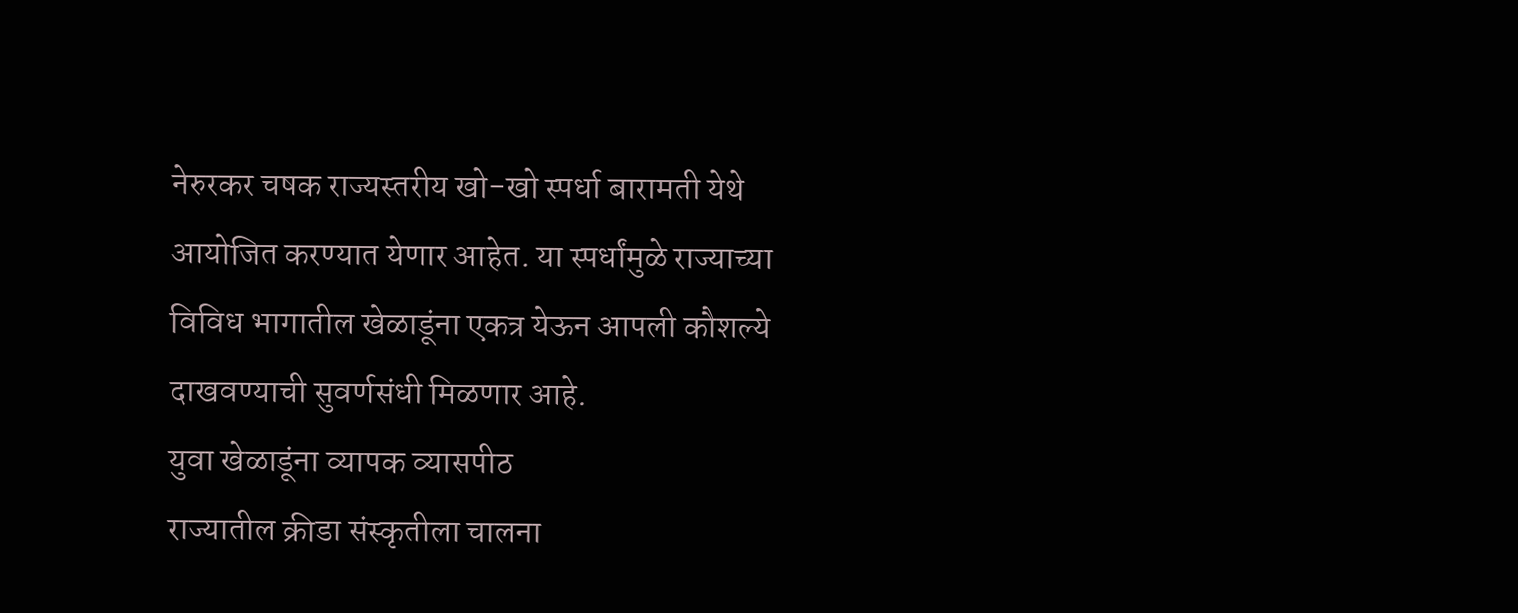नेरुरकर चषक राज्यस्तरीय खो-खो स्पर्धा बारामती येथे आयोजित करण्यात येणार आहेत. या स्पर्धांमुळे राज्याच्या विविध भागातील खेळाडूंना एकत्र येऊन आपली कौशल्ये दाखवण्याची सुवर्णसंधी मिळणार आहे.
युवा खेळाडूंना व्यापक व्यासपीठ
राज्यातील क्रीडा संस्कृतीला चालना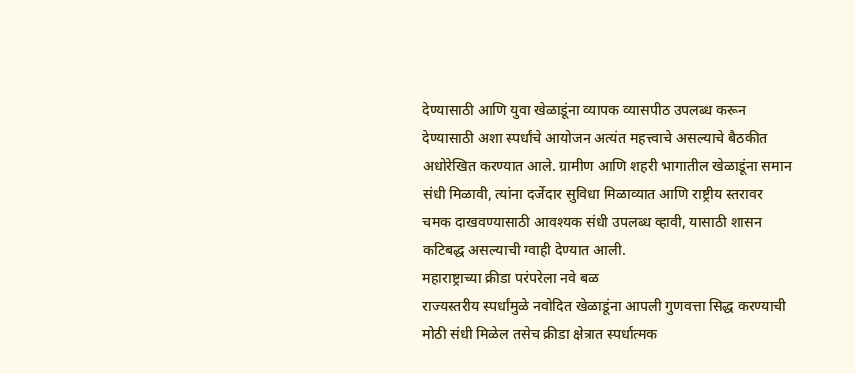देण्यासाठी आणि युवा खेळाडूंना व्यापक व्यासपीठ उपलब्ध करून देण्यासाठी अशा स्पर्धांचे आयोजन अत्यंत महत्त्वाचे असल्याचे बैठकीत अधोरेखित करण्यात आले. ग्रामीण आणि शहरी भागातील खेळाडूंना समान संधी मिळावी, त्यांना दर्जेदार सुविधा मिळाव्यात आणि राष्ट्रीय स्तरावर चमक दाखवण्यासाठी आवश्यक संधी उपलब्ध व्हावी, यासाठी शासन कटिबद्ध असल्याची ग्वाही देण्यात आली.
महाराष्ट्राच्या क्रीडा परंपरेला नवे बळ
राज्यस्तरीय स्पर्धांमुळे नवोदित खेळाडूंना आपली गुणवत्ता सिद्ध करण्याची मोठी संधी मिळेल तसेच क्रीडा क्षेत्रात स्पर्धात्मक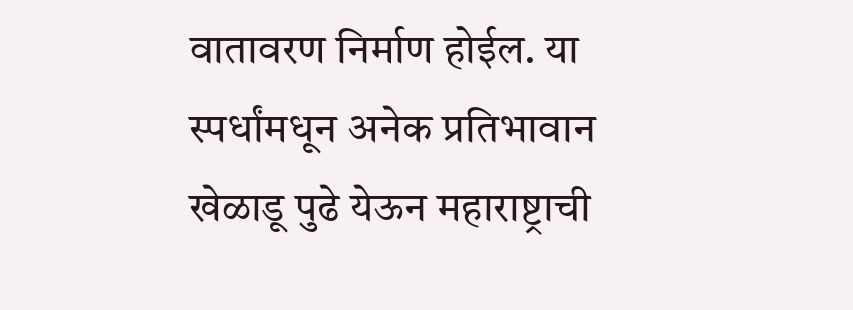वातावरण निर्माण होईल. या स्पर्धांमधून अनेक प्रतिभावान खेळाडू पुढे येऊन महाराष्ट्राची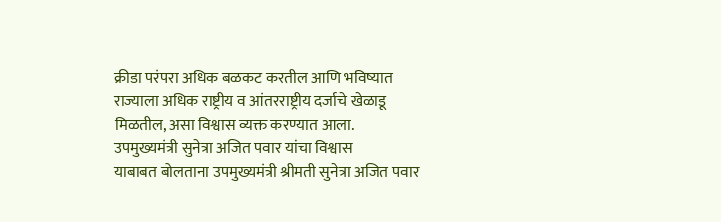क्रीडा परंपरा अधिक बळकट करतील आणि भविष्यात राज्याला अधिक राष्ट्रीय व आंतरराष्ट्रीय दर्जाचे खेळाडू मिळतील, असा विश्वास व्यक्त करण्यात आला.
उपमुख्यमंत्री सुनेत्रा अजित पवार यांचा विश्वास
याबाबत बोलताना उपमुख्यमंत्री श्रीमती सुनेत्रा अजित पवार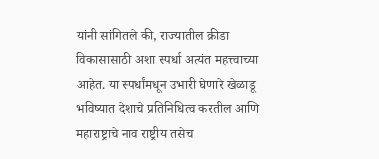यांनी सांगितले की, राज्यातील क्रीडा विकासासाठी अशा स्पर्धा अत्यंत महत्त्वाच्या आहेत. या स्पर्धांमधून उभारी घेणारे खेळाडू भविष्यात देशाचे प्रतिनिधित्व करतील आणि महाराष्ट्राचे नाव राष्ट्रीय तसेच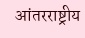आंतरराष्ट्रीय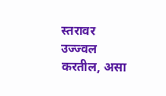स्तरावर उज्ज्वल करतील, असा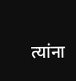त्यांना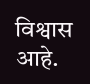विश्वास आहे.